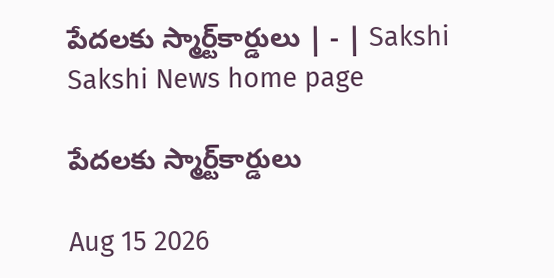పేదలకు స్మార్ట్‌కార్డులు | - | Sakshi
Sakshi News home page

పేదలకు స్మార్ట్‌కార్డులు

Aug 15 2026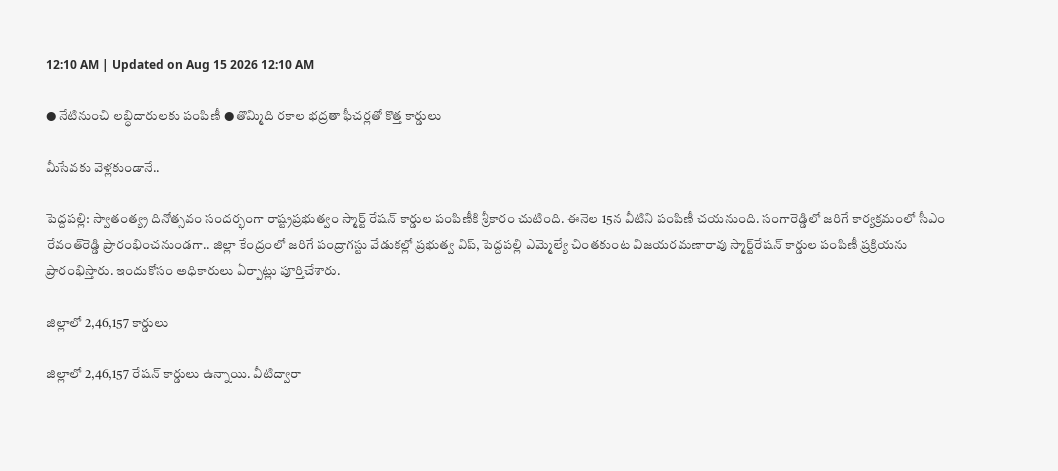12:10 AM | Updated on Aug 15 2026 12:10 AM

● నేటినుంచి లబ్ధిదారులకు పంపిణీ ● తొమ్మిది రకాల భద్రతా ఫీచర్లతో కొత్త కార్డులు

మీసేవకు వెళ్లకుండానే..

పెద్దపల్లి: స్వాతంత్య్ర దినోత్సవం సందర్భంగా రాష్ట్రప్రభుత్వం స్మార్ట్‌ రేషన్‌ కార్డుల పంపిణీకి శ్రీకారం చుటింది. ఈనెల 15న వీటిని పంపిణీ చయనుంది. సంగారెడ్డిలో జరిగే కార్యక్రమంలో సీఎం రేవంత్‌రెడ్డి ప్రారంభించనుండగా.. జిల్లా కేంద్రంలో జరిగే పంద్రాగస్టు వేడుకల్లో ప్రభుత్వ విప్‌, పెద్దపల్లి ఎమ్మెల్యే చింతకుంట విజయరమణారావు స్మార్ట్‌రేషన్‌ కార్డుల పంపిణీ ప్రక్రియను ప్రారంభిస్తారు. ఇందుకోసం అధికారులు ఏర్పాట్లు పూర్తిచేశారు.

జిల్లాలో 2,46,157 కార్డులు

జిల్లాలో 2,46,157 రేషన్‌ కార్డులు ఉన్నాయి. వీటిద్వారా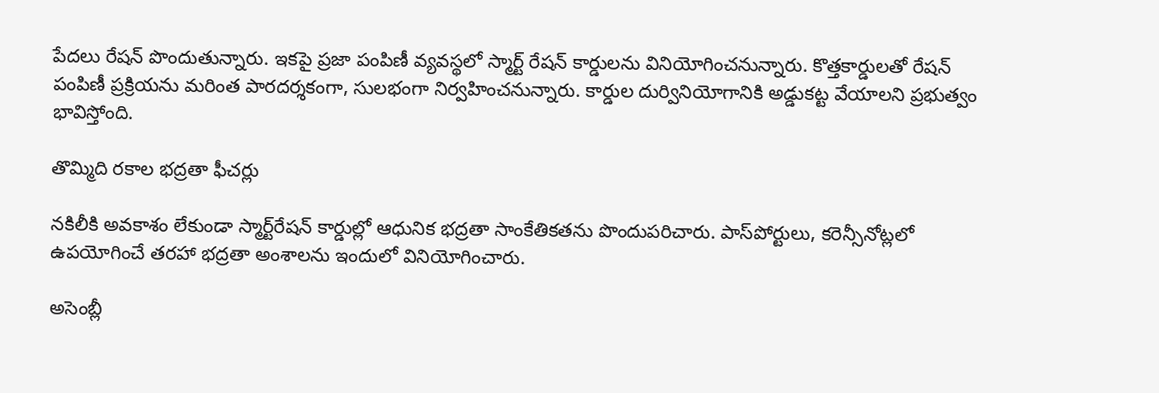పేదలు రేషన్‌ పొందుతున్నారు. ఇకపై ప్రజా పంపిణీ వ్యవస్థలో స్మార్ట్‌ రేషన్‌ కార్డులను వినియోగించనున్నారు. కొత్తకార్డులతో రేషన్‌ పంపిణీ ప్రక్రియను మరింత పారదర్శకంగా, సులభంగా నిర్వహించనున్నారు. కార్డుల దుర్వినియోగానికి అడ్డుకట్ట వేయాలని ప్రభుత్వం భావిస్తోంది.

తొమ్మిది రకాల భద్రతా ఫీచర్లు

నకిలీకి అవకాశం లేకుండా స్మార్ట్‌రేషన్‌ కార్డుల్లో ఆధునిక భద్రతా సాంకేతికతను పొందుపరిచారు. పాస్‌పోర్టులు, కరెన్సీనోట్లలో ఉపయోగించే తరహా భద్రతా అంశాలను ఇందులో వినియోగించారు.

అసెంబ్లీ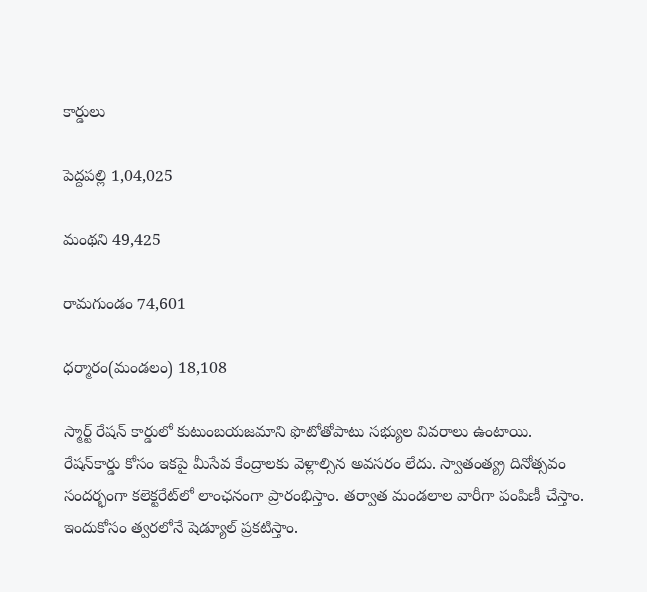కార్డులు

పెద్దపల్లి 1,04,025

మంథని 49,425

రామగుండం 74,601

ధర్మారం(మండలం) 18,108

స్మార్ట్‌ రేషన్‌ కార్డులో కుటుంబయజమాని ఫొటోతోపాటు సభ్యుల వివరాలు ఉంటాయి. రేషన్‌కార్డు కోసం ఇకపై మీసేవ కేంద్రాలకు వెళ్లాల్సిన అవసరం లేదు. స్వాతంత్య్ర దినోత్సవం సందర్భంగా కలెక్టరేట్‌లో లాంఛనంగా ప్రారంభిస్తాం. తర్వాత మండలాల వారీగా పంపిణీ చేస్తాం. ఇందుకోసం త్వరలోనే షెడ్యూల్‌ ప్రకటిస్తాం.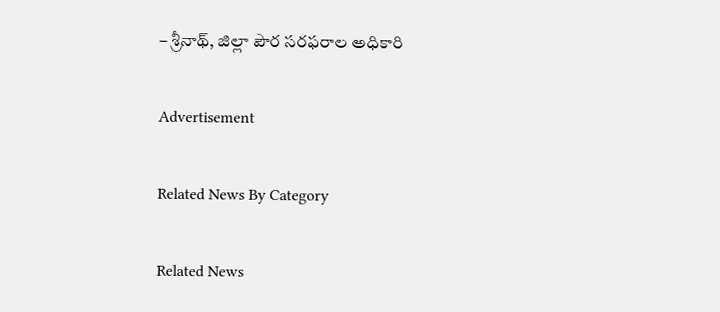– శ్రీనాథ్‌, జిల్లా పౌర సరఫరాల అధికారి

Advertisement

Related News By Category

Related News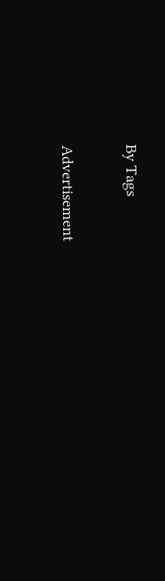By Tags

Advertisement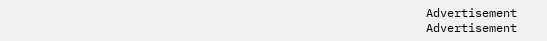Advertisement
Advertisement